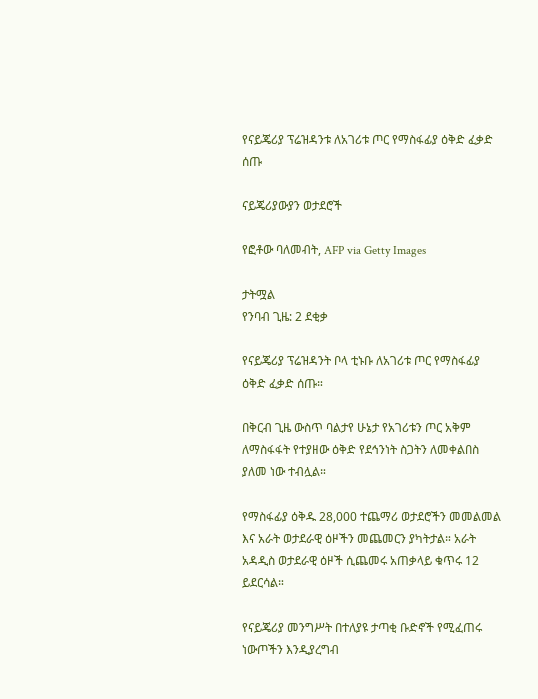የናይጄሪያ ፕሬዝዳንቱ ለአገሪቱ ጦር የማስፋፊያ ዕቅድ ፈቃድ ሰጡ

ናይጄሪያውያን ወታደሮች

የፎቶው ባለመብት, AFP via Getty Images

ታትሟል
የንባብ ጊዜ: 2 ደቂቃ

የናይጄሪያ ፕሬዝዳንት ቦላ ቲኑቡ ለአገሪቱ ጦር የማስፋፊያ ዕቅድ ፈቃድ ሰጡ።

በቅርብ ጊዜ ውስጥ ባልታየ ሁኔታ የአገሪቱን ጦር አቅም ለማስፋፋት የተያዘው ዕቅድ የደኅንነት ስጋትን ለመቀልበስ ያለመ ነው ተብሏል።

የማስፋፊያ ዕቅዱ 28,000 ተጨማሪ ወታደሮችን መመልመል እና አራት ወታደራዊ ዕዞችን መጨመርን ያካትታል። አራት አዳዲስ ወታደራዊ ዕዞች ሲጨመሩ አጠቃላይ ቁጥሩ 12 ይደርሳል።

የናይጄሪያ መንግሥት በተለያዩ ታጣቂ ቡድኖች የሚፈጠሩ ነውጦችን እንዲያረግብ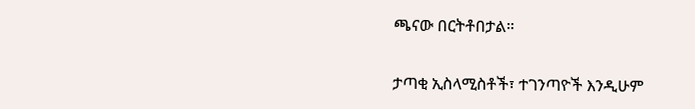ጫናው በርትቶበታል።

ታጣቂ ኢስላሚስቶች፣ ተገንጣዮች እንዲሁም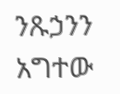ንጹኃንን አግተው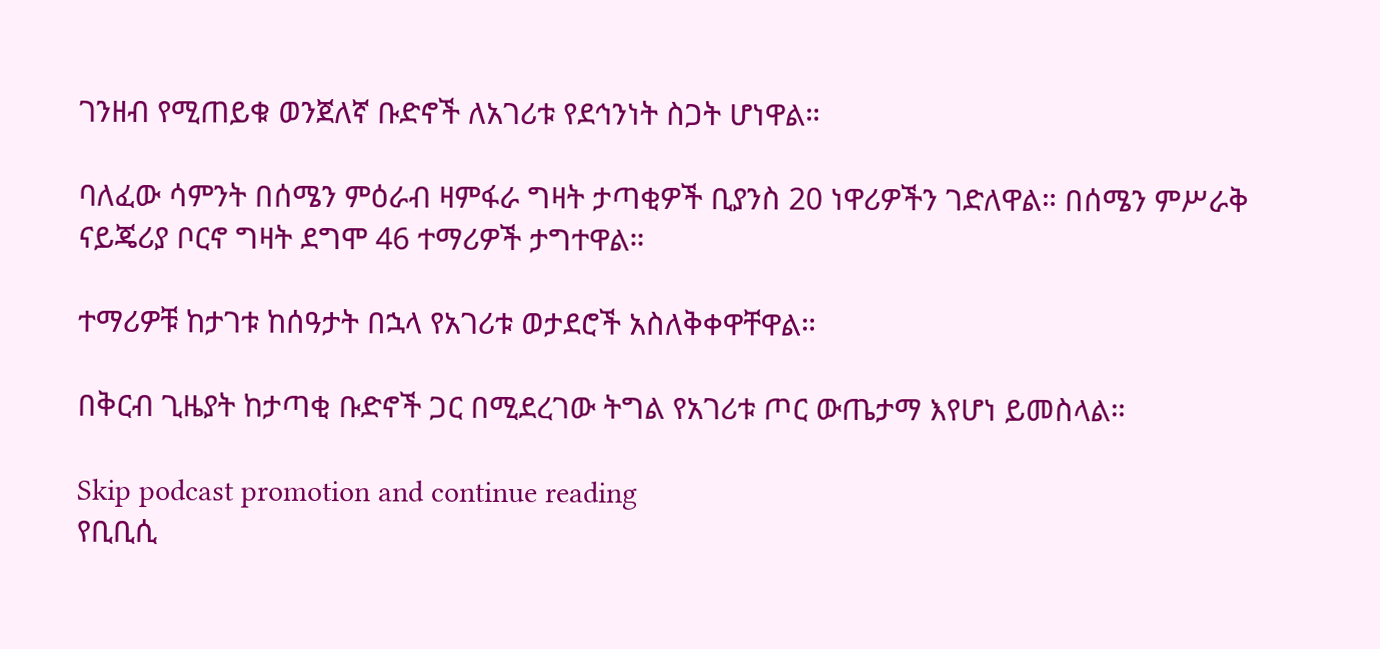ገንዘብ የሚጠይቁ ወንጀለኛ ቡድኖች ለአገሪቱ የደኅንነት ስጋት ሆነዋል።

ባለፈው ሳምንት በሰሜን ምዕራብ ዛምፋራ ግዛት ታጣቂዎች ቢያንስ 20 ነዋሪዎችን ገድለዋል። በሰሜን ምሥራቅ ናይጄሪያ ቦርኖ ግዛት ደግሞ 46 ተማሪዎች ታግተዋል።

ተማሪዎቹ ከታገቱ ከሰዓታት በኋላ የአገሪቱ ወታደሮች አስለቅቀዋቸዋል።

በቅርብ ጊዜያት ከታጣቂ ቡድኖች ጋር በሚደረገው ትግል የአገሪቱ ጦር ውጤታማ እየሆነ ይመስላል።

Skip podcast promotion and continue reading
የቢቢሲ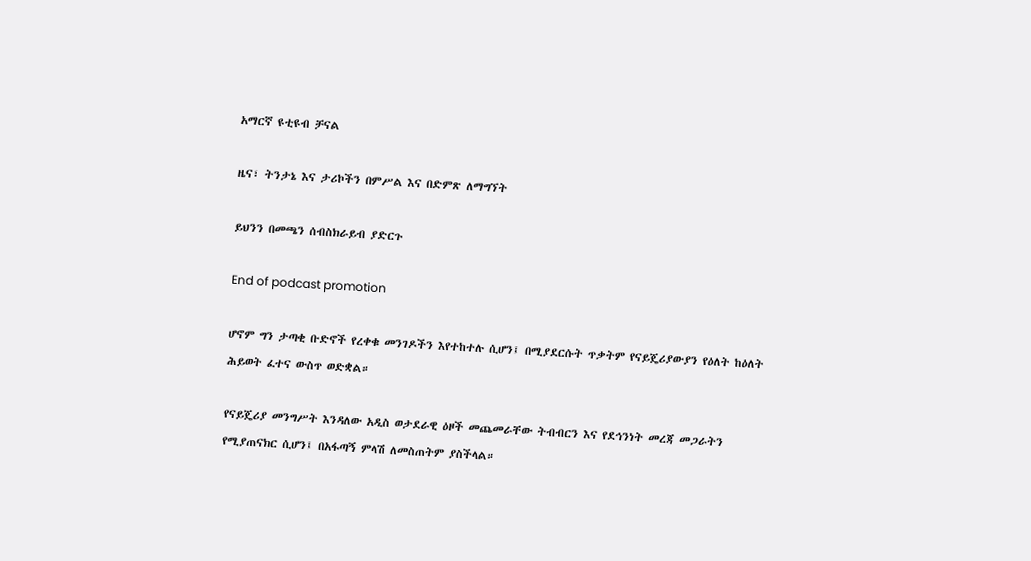አማርኛ ዩቲዩብ ቻናል

ዜና፣ ትንታኔ እና ታሪኮችን በምሥል እና በድምጽ ለማግኘት

ይህንን በመጫን ሰብስክራይብ ያድርጉ

End of podcast promotion

ሆኖም ግን ታጣቂ ቡድኖች የረቀቁ መንገዶችን እየተከተሉ ሲሆን፤ በሚያደርሱት ጥቃትም የናይጄሪያውያን የዕለት ከዕለት ሕይወት ፈተና ውስጥ ወድቋል።

የናይጄሪያ መንግሥት እንዳለው አዲስ ወታደራዊ ዕዞች መጨመራቸው ትብብርን እና የደኅንነት መረጃ መጋራትን የሚያጠናክር ሲሆን፤ በአፋጣኝ ምላሽ ለመስጠትም ያስችላል።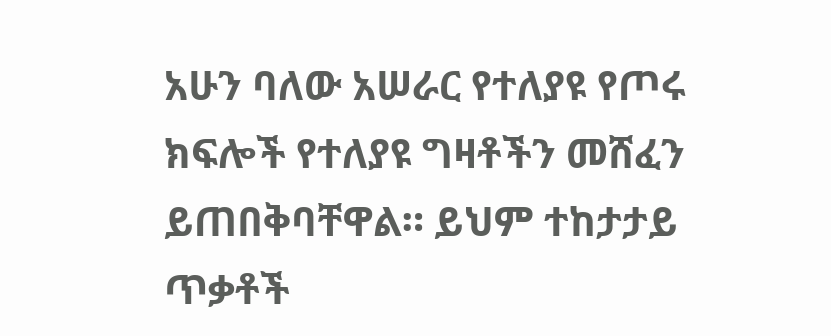አሁን ባለው አሠራር የተለያዩ የጦሩ ክፍሎች የተለያዩ ግዛቶችን መሸፈን ይጠበቅባቸዋል። ይህም ተከታታይ ጥቃቶች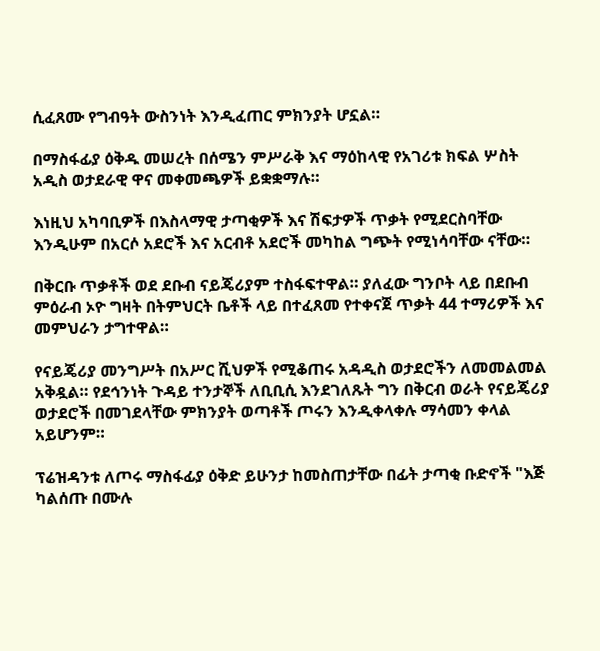ሲፈጸሙ የግብዓት ውስንነት እንዲፈጠር ምክንያት ሆኗል።

በማስፋፊያ ዕቅዱ መሠረት በሰሜን ምሥራቅ እና ማዕከላዊ የአገሪቱ ክፍል ሦስት አዲስ ወታደራዊ ዋና መቀመጫዎች ይቋቋማሉ።

እነዚህ አካባቢዎች በእስላማዊ ታጣቂዎች እና ሽፍታዎች ጥቃት የሚደርስባቸው እንዲሁም በአርሶ አደሮች እና አርብቶ አደሮች መካከል ግጭት የሚነሳባቸው ናቸው።

በቅርቡ ጥቃቶች ወደ ደቡብ ናይጄሪያም ተስፋፍተዋል። ያለፈው ግንቦት ላይ በደቡብ ምዕራብ ኦዮ ግዛት በትምህርት ቤቶች ላይ በተፈጸመ የተቀናጀ ጥቃት 44 ተማሪዎች እና መምህራን ታግተዋል።

የናይጄሪያ መንግሥት በአሥር ሺህዎች የሚቆጠሩ አዳዲስ ወታደሮችን ለመመልመል አቅዷል። የደኅንነት ጉዳይ ተንታኞች ለቢቢሲ እንደገለጹት ግን በቅርብ ወራት የናይጄሪያ ወታደሮች በመገደላቸው ምክንያት ወጣቶች ጦሩን እንዲቀላቀሉ ማሳመን ቀላል አይሆንም።

ፕሬዝዳንቱ ለጦሩ ማስፋፊያ ዕቅድ ይሁንታ ከመስጠታቸው በፊት ታጣቂ ቡድኖች "እጅ ካልሰጡ በሙሉ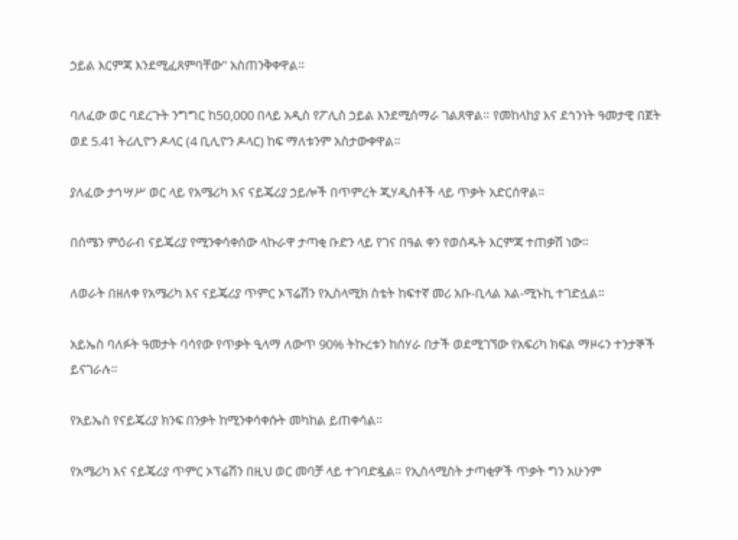ኃይል እርምጃ እንደሚፈጸምባቸው" አስጠንቅቀዋል።

ባለፈው ወር ባደረጉት ንግግር ከ50,000 በላይ አዲስ የፖሊስ ኃይል እንደሚሰማራ ገልጸዋል። የመከላከያ እና ደኅንነት ዓመታዊ በጀት ወደ 5.41 ትሪሊዮን ዶላር (4 ቢሊዮን ዶላር) ከፍ ማለቱንም አስታውቀዋል።

ያለፈው ታኅሣሥ ወር ላይ የአሜሪካ እና ናይጄሪያ ኃይሎች በጥምረት ጂሃዲስቶች ላይ ጥቃት አድርሰዋል።

በሰሜን ምዕራብ ናይጄሪያ የሚንቀሳቀሰው ላኩራዋ ታጣቂ ቡድን ላይ የገና በዓል ቀን የወሰዱት እርምጃ ተጠቃሽ ነው።

ለወራት በዘለቀ የአሜሪካ እና ናይጄሪያ ጥምር ኦፕሬሽን የኢስላሚክ ስቴት ከፍተኛ መሪ አቡ-ቢላል አል-ሚኑኪ ተገድሏል።

አይኤስ ባለፉት ዓመታት ባሳየው የጥቃት ዒላማ ለውጥ 90% ትኩረቱን ከሰሃራ በታች ወደሚገኘው የአፍሪካ ክፍል ማዞሩን ተንታኞች ይናገራሉ።

የአይኤስ የናይጄሪያ ክንፍ በንቃት ከሚንቀሳቀሱት መካከል ይጠቀሳል።

የአሜሪካ እና ናይጄሪያ ጥምር ኦፕሬሽን በዚህ ወር መባቻ ላይ ተገባድዷል። የኢስላሚስት ታጣቂዎች ጥቃት ግን አሁንም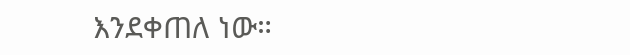እንደቀጠለ ነው።